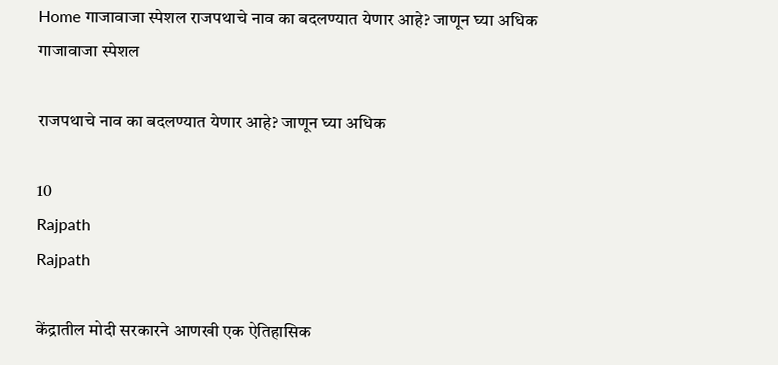Home गाजावाजा स्पेशल राजपथाचे नाव का बदलण्यात येणार आहे? जाणून घ्या अधिक
गाजावाजा स्पेशल

राजपथाचे नाव का बदलण्यात येणार आहे? जाणून घ्या अधिक

10
Rajpath
Rajpath

केंद्रातील मोदी सरकारने आणखी एक ऐतिहासिक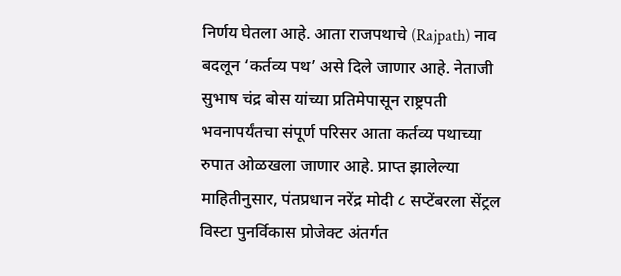निर्णय घेतला आहे. आता राजपथाचे (Rajpath) नाव बदलून ‘कर्तव्य पथ’ असे दिले जाणार आहे. नेताजी सुभाष चंद्र बोस यांच्या प्रतिमेपासून राष्ट्रपती भवनापर्यंतचा संपूर्ण परिसर आता कर्तव्य पथाच्या रुपात ओळखला जाणार आहे. प्राप्त झालेल्या माहितीनुसार, पंतप्रधान नरेंद्र मोदी ८ सप्टेंबरला सेंट्रल विस्टा पुनर्विकास प्रोजेक्ट अंतर्गत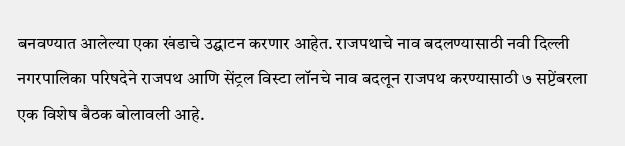बनवण्यात आलेल्या एका खंडाचे उद्घाटन करणार आहेत. राजपथाचे नाव बदलण्यासाठी नवी दिल्ली नगरपालिका परिषदेने राजपथ आणि सेंट्रल विस्टा लॉनचे नाव बदलून राजपथ करण्यासाठी ७ सप्टेंबरला एक विशेष बैठक बोलावली आहे.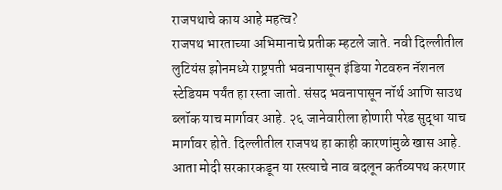राजपथाचे काय आहे महत्व?
राजपथ भारताच्या अभिमानाचे प्रतीक म्हटले जाते. नवी दिल्लीतील लुटियंस झोनमध्ये राष्ट्रपती भवनापासून इंडिया गेटवरुन नॅशनल स्टेडियम पर्यंत हा रस्ता जातो. संसद भवनापासून नॉर्थ आणि साउथ ब्लॉक याच मार्गावर आहे. २६ जानेवारीला होणारी परेड सुद्धा याच मार्गावर होते. दिल्लीतील राजपथ हा काही कारणांमुळे खास आहे. आता मोदी सरकारकडून या रस्त्याचे नाव बदलून कर्तव्यपथ करणार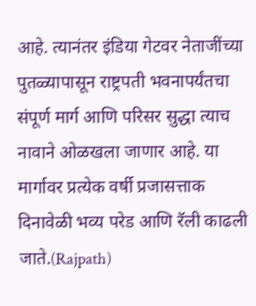आहे. त्यानंतर इंडिया गेटवर नेताजींच्या पुतळ्यापासून राष्ट्रपती भवनापर्यंतचा संपूर्ण मार्ग आणि परिसर सुद्धा त्याच नावाने ओळखला जाणार आहे. या मार्गावर प्रत्येक वर्षी प्रजासत्ताक दिनावेळी भव्य परेड आणि रॅली काढली जाते.(Rajpath)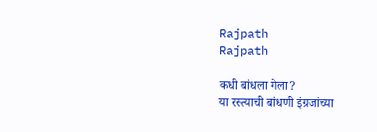Rajpath
Rajpath

कधी बांधला गेला?
या रस्त्याची बांधणी इंग्रजांच्या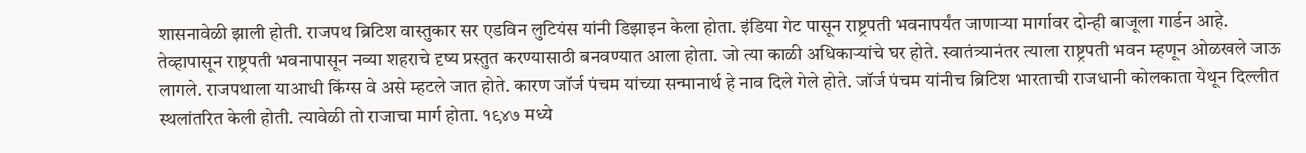शासनावेळी झाली होती. राजपथ ब्रिटिश वास्तुकार सर एडविन लुटियंस यांनी डिझाइन केला होता. इंडिया गेट पासून राष्ट्रपती भवनापर्यंत जाणाऱ्या मार्गावर दोन्ही बाजूला गार्डन आहे. तेव्हापासून राष्ट्रपती भवनापासून नव्या शहराचे दृष्य प्रस्तुत करण्यासाठी बनवण्यात आला होता. जो त्या काळी अधिकाऱ्यांचे घर होते. स्वातंत्र्यानंतर त्याला राष्ट्रपती भवन म्हणून ओळखले जाऊ लागले. राजपथाला याआधी किंग्स वे असे म्हटले जात होते. कारण जॉर्ज पंचम यांच्या सन्मानार्थ हे नाव दिले गेले होते. जॉर्ज पंचम यांनीच ब्रिटिश भारताची राजधानी कोलकाता येथून दिल्लीत स्थलांतरित केली होती. त्यावेळी तो राजाचा मार्ग होता. १९४७ मध्ये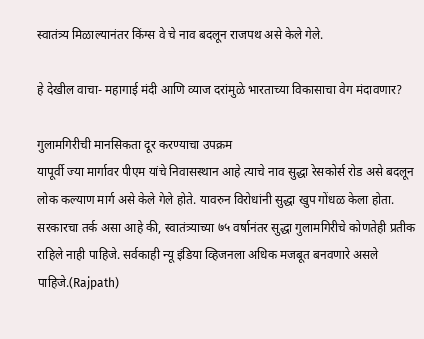स्वातंत्र्य मिळाल्यानंतर किंग्स वे चे नाव बदलून राजपथ असे केले गेले.

हे देखील वाचा- महागाई मंदी आणि व्याज दरांमुळे भारताच्या विकासाचा वेग मंदावणार?

गुलामगिरीची मानसिकता दूर करण्याचा उपक्रम
यापूर्वी ज्या मार्गावर पीएम यांचे निवासस्थान आहे त्याचे नाव सुद्धा रेसकोर्स रोड असे बदलून लोक कल्याण मार्ग असे केले गेले होते. यावरुन विरोधांनी सुद्धा खुप गोंधळ केला होता. सरकारचा तर्क असा आहे की, स्वातंत्र्याच्या ७५ वर्षानंतर सुद्धा गुलामगिरीचे कोणतेही प्रतीक राहिले नाही पाहिजे. सर्वकाही न्यू इंडिया व्हिजनला अधिक मजबूत बनवणारे असले पाहिजे.(Rajpath)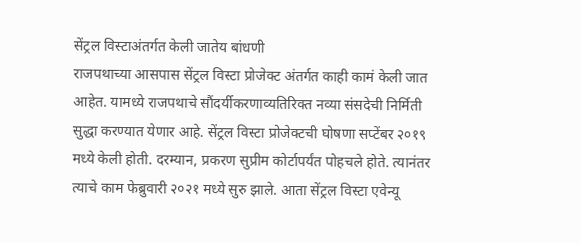सेंट्रल विस्टाअंतर्गत केली जातेय बांधणी
राजपथाच्या आसपास सेंट्रल विस्टा प्रोजेक्ट अंतर्गत काही कामं केली जात आहेत. यामध्ये राजपथाचे सौंदर्यीकरणाव्यतिरिक्त नव्या संसदेची निर्मिती सुद्धा करण्यात येणार आहे. सेंट्रल विस्टा प्रोजेक्टची घोषणा सप्टेंबर २०१९ मध्ये केली होती. दरम्यान, प्रकरण सुप्रीम कोर्टापर्यंत पोहचले होते. त्यानंतर त्याचे काम फेब्रुवारी २०२१ मध्ये सुरु झाले. आता सेंट्रल विस्टा एवेन्यू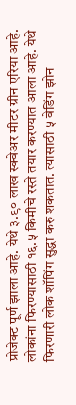प्रोजेक्ट पूर्ण झाला आहे. येथे ३.९० लाख स्क्वेअर मीटर ग्रीन एरिया आहे. लोकांना फिरण्यासाठी १६.५ किमीचे रस्ते तयार करण्यात आला आहे. येथे फिरणारी लोक शॉपिंग सुद्धा करु शकतात. त्यासाठी ५ वेडिंग झोन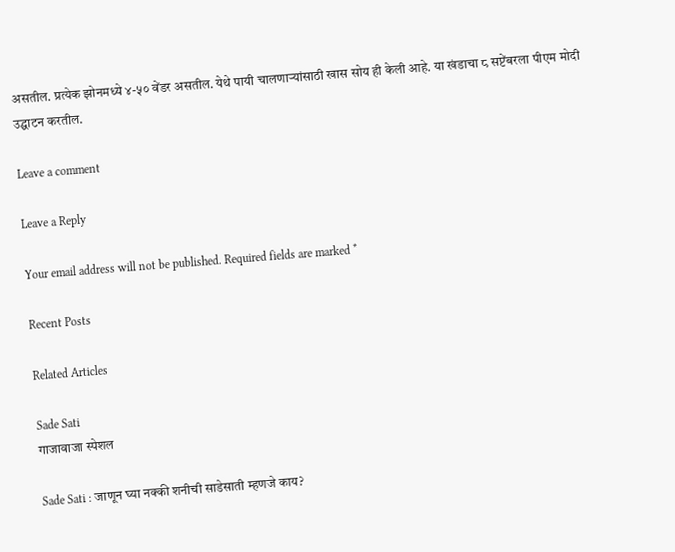असतील. प्रत्येक झोनमध्ये ४-५० वेंडर असतील. येथे पायी चालणाऱ्यांसाठी खास सोय ही केली आहे. या खंडाचा ८ सप्टेंबरला पीएम मोदी उद्घाटन करतील.

Leave a comment

Leave a Reply

Your email address will not be published. Required fields are marked *

Recent Posts

Related Articles

Sade Sati
गाजावाजा स्पेशल

Sade Sati : जाणून घ्या नक्की शनीची साडेसाती म्हणजे काय?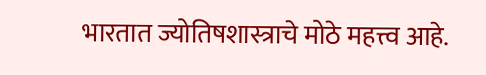भारतात ज्योतिषशास्त्राचे मोठे महत्त्व आहे.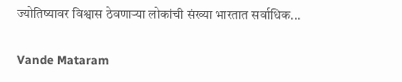ज्योतिष्यावर विश्वास ठेवणाऱ्या लोकांची संख्या भारतात सर्वाधिक...

Vande Mataram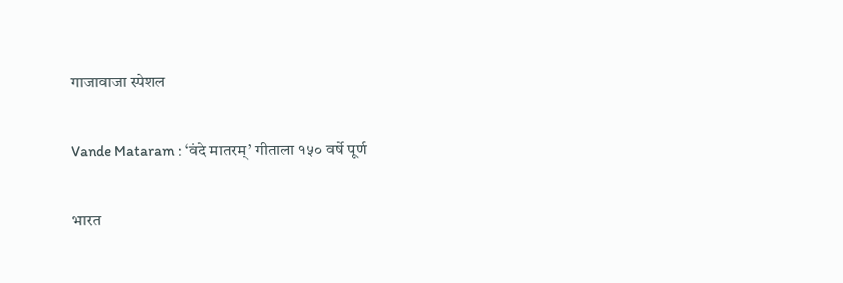गाजावाजा स्पेशल

Vande Mataram : ‘वंदे मातरम्’ गीताला १५० वर्षे पूर्ण

भारत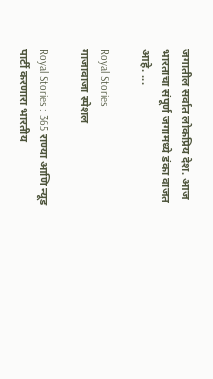जगातील सर्वात लोकप्रिय देश. आज भारताचा संपूर्ण जगामध्ये डंका वाजत आहे. ...

Royal Stories
गाजावाजा स्पेशल

Royal Stories : 365 राण्या आणि न्यूड पार्टी करणारा भारतीय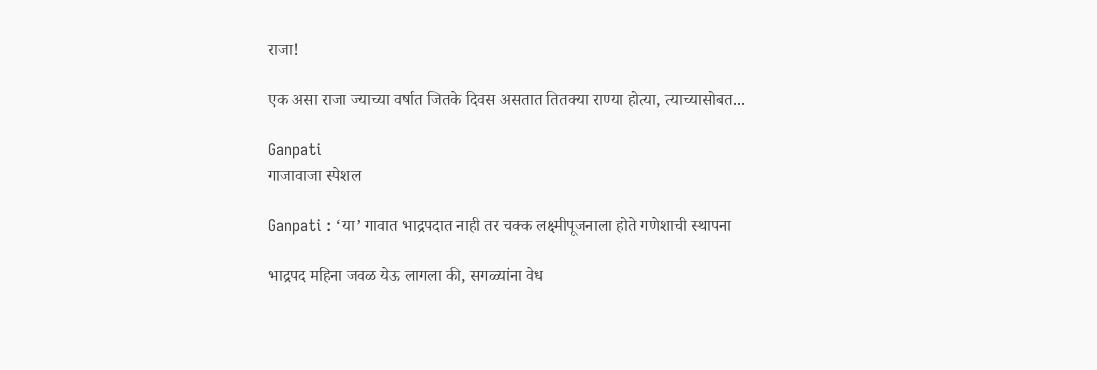राजा!

एक असा राजा ज्याच्या वर्षात जितके दिवस असतात तितक्या राण्या होत्या, त्याच्यासोबत...

Ganpati
गाजावाजा स्पेशल

Ganpati : ‘या’ गावात भाद्रपदात नाही तर चक्क लक्ष्मीपूजनाला होते गणेशाची स्थापना

भाद्रपद महिना जवळ येऊ लागला की, सगळ्यांना वेध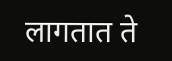लागतात ते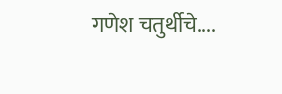गणेश चतुर्थीचे....